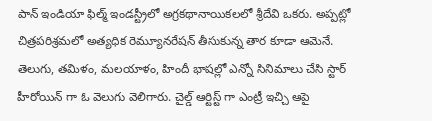పాన్ ఇండియా ఫిల్మ్ ఇండస్ట్రీలో అగ్రకథానాయికలలో శ్రీదేవి ఒకరు. అప్పట్లో చిత్రపరిశ్రమలో అత్యధిక రెమ్యూనరేషన్ తీసుకున్న తార కూడా ఆమెనే. తెలుగు, తమిళం, మలయాళం, హిందీ భాషల్లో ఎన్నో సినిమాలు చేసి స్టార్ హీరోయిన్ గా ఓ వెలుగు వెలిగారు. చైల్డ్ ఆర్టిస్ట్ గా ఎంట్రీ ఇచ్చి ఆపై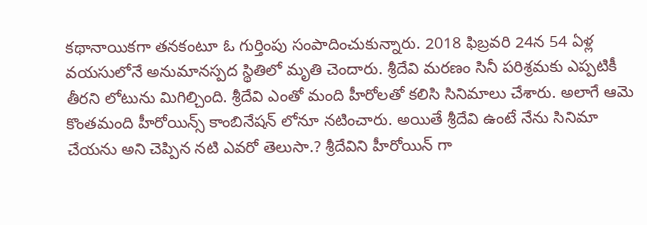కథానాయికగా తనకంటూ ఓ గుర్తింపు సంపాదించుకున్నారు. 2018 ఫిబ్రవరి 24న 54 ఏళ్ల వయసులోనే అనుమానస్పద స్థితిలో మృతి చెందారు. శ్రీదేవి మరణం సినీ పరిశ్రమకు ఎప్పటికీ తీరని లోటును మిగిల్చింది. శ్రీదేవి ఎంతో మంది హీరోలతో కలిసి సినిమాలు చేశారు. అలాగే ఆమె కొంతమంది హీరోయిన్స్ కాంబినేషన్ లోనూ నటించారు. అయితే శ్రీదేవి ఉంటే నేను సినిమా చేయను అని చెప్పిన నటి ఎవరో తెలుసా.? శ్రీదేవిని హీరోయిన్ గా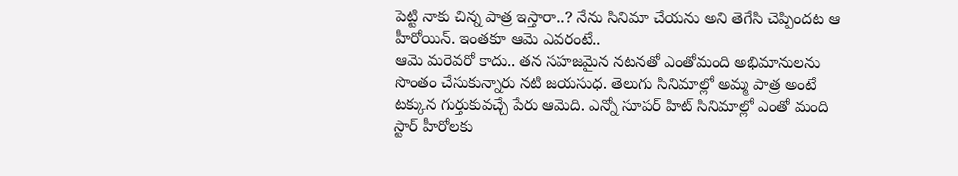పెట్టి నాకు చిన్న పాత్ర ఇస్తారా..? నేను సినిమా చేయను అని తెగేసి చెప్పిందట ఆ హీరోయిన్. ఇంతకూ ఆమె ఎవరంటే..
ఆమె మరెవరో కాదు.. తన సహజమైన నటనతో ఎంతోమంది అభిమానులను సొంతం చేసుకున్నారు నటి జయసుధ. తెలుగు సినిమాల్లో అమ్మ పాత్ర అంటే టక్కున గుర్తుకువచ్చే పేరు ఆమెది. ఎన్నో సూపర్ హిట్ సినిమాల్లో ఎంతో మంది స్టార్ హీరోలకు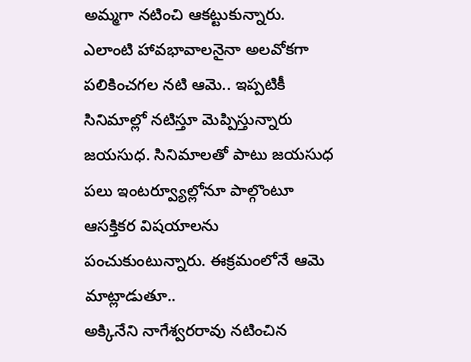అమ్మగా నటించి ఆకట్టుకున్నారు. ఎలాంటి హావభావాలనైనా అలవోకగా పలికించగల నటి ఆమె.. ఇప్పటికీ సినిమాల్లో నటిస్తూ మెప్పిస్తున్నారు జయసుధ. సినిమాలతో పాటు జయసుధ పలు ఇంటర్వ్యూల్లోనూ పాల్గొంటూ ఆసక్తికర విషయాలను పంచుకుంటున్నారు. ఈక్రమంలోనే ఆమె మాట్లాడుతూ..
అక్కినేని నాగేశ్వరరావు నటించిన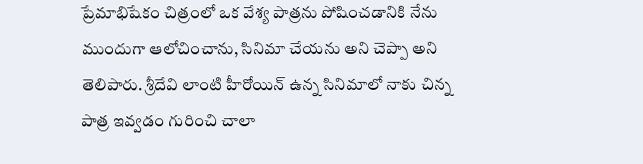ప్రేమాభిషేకం చిత్రంలో ఒక వేశ్య పాత్రను పోషించడానికి నేను ముందుగా ఆలోచించాను, సినిమా చేయను అని చెప్పా అని తెలిపారు. శ్రీదేవి లాంటి హీరోయిన్ ఉన్న సినిమాలో నాకు చిన్న పాత్ర ఇవ్వడం గురించి చాలా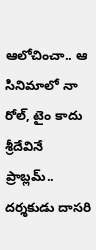ఆలోచించా.. ఆ సినిమాలో నా రోల్, టైం కాదు శ్రీదేవినే ప్రాబ్లమ్.. దర్శకుడు దాసరి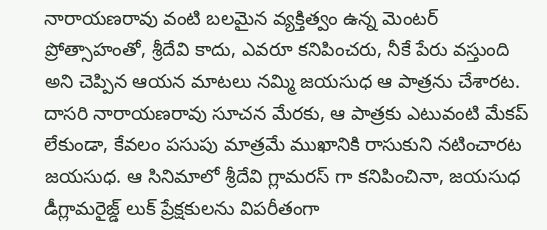నారాయణరావు వంటి బలమైన వ్యక్తిత్వం ఉన్న మెంటర్ ప్రోత్సాహంతో, శ్రీదేవి కాదు, ఎవరూ కనిపించరు, నీకే పేరు వస్తుంది అని చెప్పిన ఆయన మాటలు నమ్మి జయసుధ ఆ పాత్రను చేశారట. దాసరి నారాయణరావు సూచన మేరకు, ఆ పాత్రకు ఎటువంటి మేకప్ లేకుండా, కేవలం పసుపు మాత్రమే ముఖానికి రాసుకుని నటించారట జయసుధ. ఆ సినిమాలో శ్రీదేవి గ్లామరస్ గా కనిపించినా, జయసుధ డీగ్లామరైజ్డ్ లుక్ ప్రేక్షకులను విపరీతంగా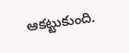ఆకట్టుకుంది.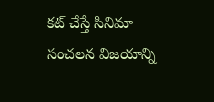కట్ చేస్తే సినిమా సంచలన విజయాన్ని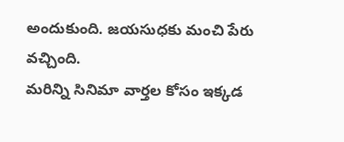అందుకుంది. జయసుధకు మంచి పేరు వచ్చింది.
మరిన్ని సినిమా వార్తల కోసం ఇక్కడ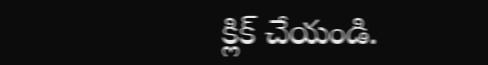క్లిక్ చేయండి.